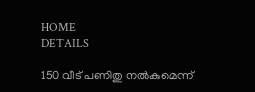HOME
DETAILS

150 വീട് പണിതു നല്‍കുമെന്ന്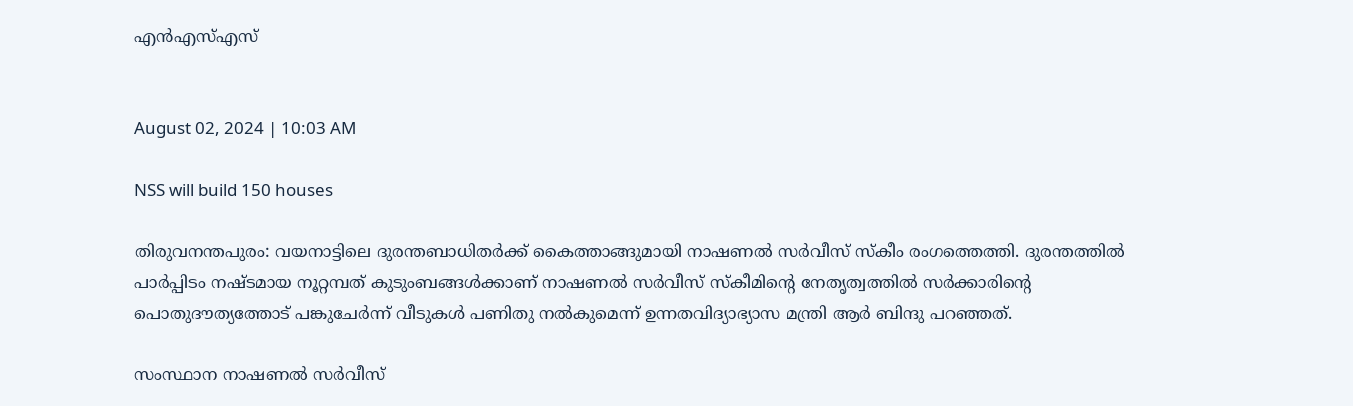എന്‍എസ്എസ്


August 02, 2024 | 10:03 AM

NSS will build 150 houses

തിരുവനന്തപുരം: വയനാട്ടിലെ ദുരന്തബാധിതര്‍ക്ക് കൈത്താങ്ങുമായി നാഷണല്‍ സര്‍വീസ് സ്‌കീം രംഗത്തെത്തി. ദുരന്തത്തില്‍ പാര്‍പ്പിടം നഷ്ടമായ നൂറ്റമ്പത് കുടുംബങ്ങള്‍ക്കാണ് നാഷണല്‍ സര്‍വീസ് സ്‌കീമിന്റെ നേതൃത്വത്തില്‍ സര്‍ക്കാരിന്റെ പൊതുദൗത്യത്തോട് പങ്കുചേര്‍ന്ന് വീടുകള്‍ പണിതു നല്‍കുമെന്ന് ഉന്നതവിദ്യാഭ്യാസ മന്ത്രി ആര്‍ ബിന്ദു പറഞ്ഞത്.

സംസ്ഥാന നാഷണല്‍ സര്‍വീസ്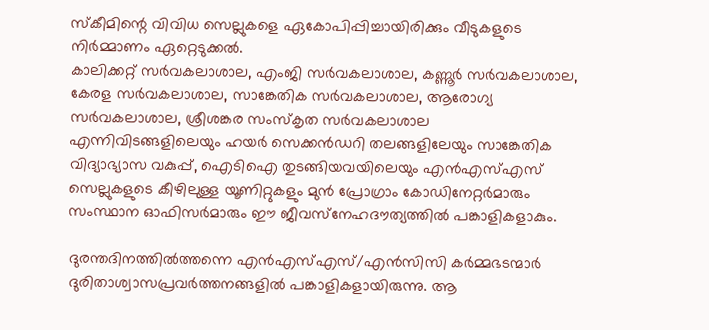സ്‌കീമിന്റെ വിവിധ സെല്ലുകളെ ഏകോപിപ്പിച്ചായിരിക്കും വീടുകളുടെ നിര്‍മ്മാണം ഏറ്റെടുക്കല്‍.
കാലിക്കറ്റ് സര്‍വകലാശാല, എംജി സര്‍വകലാശാല, കണ്ണൂര്‍ സര്‍വകലാശാല, കേരള സര്‍വകലാശാല, സാങ്കേതിക സര്‍വകലാശാല, ആരോഗ്യ സര്‍വകലാശാല, ശ്രീശങ്കര സംസ്‌കൃത സര്‍വകലാശാല എന്നിവിടങ്ങളിലെയും ഹയര്‍ സെക്കന്‍ഡറി തലങ്ങളിലേയും സാങ്കേതിക വിദ്യാഭ്യാസ വകുപ്പ്, ഐടിഐ തുടങ്ങിയവയിലെയും എന്‍എസ്എസ് സെല്ലുകളുടെ കീഴിലുള്ള യൂണിറ്റുകളും മുന്‍ പ്രോഗ്രാം കോഡിനേറ്റര്‍മാരും സംസ്ഥാന ഓഫിസര്‍മാരും ഈ ജീവസ്‌നേഹദൗത്യത്തില്‍ പങ്കാളികളാകും.

ദുരന്തദിനത്തില്‍ത്തന്നെ എന്‍എസ്എസ്/എന്‍സിസി കര്‍മ്മഭടന്മാര്‍ ദുരിതാശ്വാസപ്രവര്‍ത്തനങ്ങളില്‍ പങ്കാളികളായിരുന്നു. ആ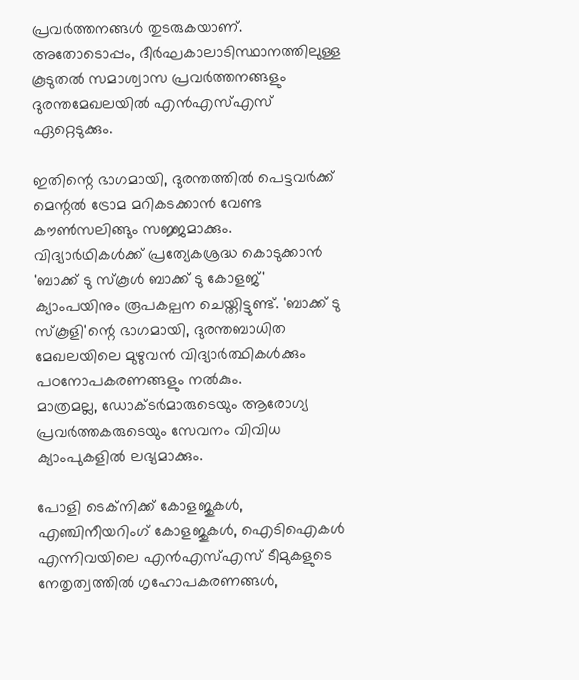പ്രവര്‍ത്തനങ്ങള്‍ തുടരുകയാണ്. അതോടൊപ്പം, ദീര്‍ഘകാലാടിസ്ഥാനത്തിലുള്ള കൂടുതല്‍ സമാശ്വാസ പ്രവര്‍ത്തനങ്ങളും ദുരന്തമേഖലയില്‍ എന്‍എസ്എസ് ഏറ്റെടുക്കും.

ഇതിന്റെ ഭാഗമായി, ദുരന്തത്തില്‍ പെട്ടവര്‍ക്ക് മെന്റല്‍ ട്രോമ മറികടക്കാന്‍ വേണ്ട കൗണ്‍സലിങ്ങും സജ്ജമാക്കും. വിദ്യാര്‍ഥികള്‍ക്ക് പ്രത്യേകശ്രദ്ധ കൊടുക്കാന്‍ 'ബാക്ക് ടു സ്‌കൂള്‍ ബാക്ക് ടു കോളജ്' ക്യാംപയിനും രൂപകല്പന ചെയ്തിട്ടുണ്ട്. 'ബാക്ക് ടു സ്‌കൂളി'ന്റെ ഭാഗമായി, ദുരന്തബാധിത മേഖലയിലെ മുഴുവന്‍ വിദ്യാര്‍ത്ഥികള്‍ക്കും പഠനോപകരണങ്ങളും നല്‍കും.
മാത്രമല്ല, ഡോക്ടര്‍മാരുടെയും ആരോഗ്യ പ്രവര്‍ത്തകരുടെയും സേവനം വിവിധ ക്യാംപുകളില്‍ ലഭ്യമാക്കും.

പോളി ടെക്‌നിക്ക് കോളജുകള്‍, എഞ്ചിനീയറിംഗ് കോളജുകള്‍, ഐടിഐകള്‍ എന്നിവയിലെ എന്‍എസ്എസ് ടീമുകളുടെ നേതൃത്വത്തില്‍ ഗൃഹോപകരണങ്ങള്‍,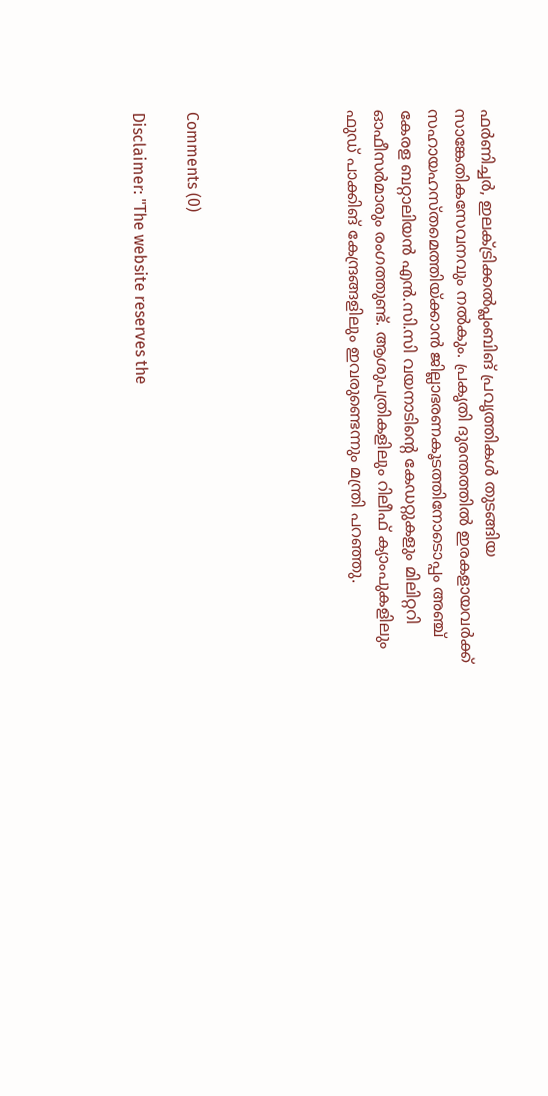ഫര്‍ണിച്ചര്‍, ഇലക്ട്രിക്കല്‍പ്ലംബിങ് പ്രവൃത്തികള്‍ തുടങ്ങിയ സാങ്കേതികസേവനവും നല്‍കും. പ്രകൃതി ദുരന്തത്തില്‍ ഇരകളായവര്‍ക്ക് സഹായഹസ്തമെത്തിയ്ക്കാന്‍ ജില്ലാഭരണകൂടത്തിനോടൊപ്പം അഞ്ച് കേരള ബറ്റാലിയന്‍ എന്‍.സി.സി വയനാടിന്റെ കേഡറ്റുകളും മിലിറ്ററി ഓഫീസര്‍മാരും രംഗത്തുണ്ട്. ആശുപത്രികളിലും റിലീഫ് ക്യാംപുകളിലും ഫുഡ് പാക്കിങ് കേന്ദ്രങ്ങളിലും ഇവരുണ്ടെന്നും മന്ത്രി പറഞ്ഞു.





Comments (0)

Disclaimer: "The website reserves the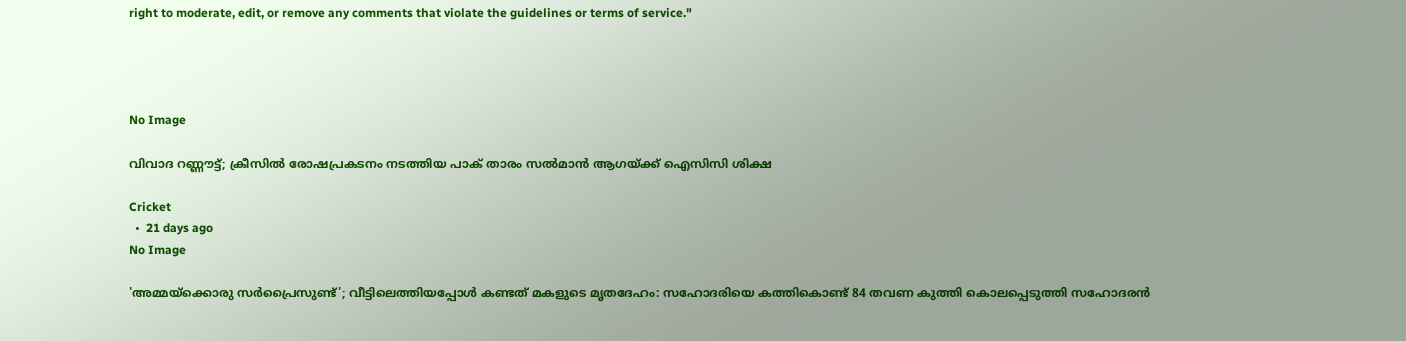right to moderate, edit, or remove any comments that violate the guidelines or terms of service."




No Image

വിവാദ റണ്ണൗട്ട്; ക്രീസിൽ രോഷപ്രകടനം നടത്തിയ പാക് താരം സൽമാൻ ആഗയ്ക്ക് ഐസിസി ശിക്ഷ

Cricket
  •  21 days ago
No Image

'അമ്മയ്ക്കൊരു സർപ്രൈസുണ്ട്'; വീട്ടിലെത്തിയപ്പോൾ കണ്ടത് മകളുടെ മൃതദേഹം: സഹോദരിയെ കത്തികൊണ്ട് 84 തവണ കുത്തി കൊലപ്പെടുത്തി സഹോദരൻ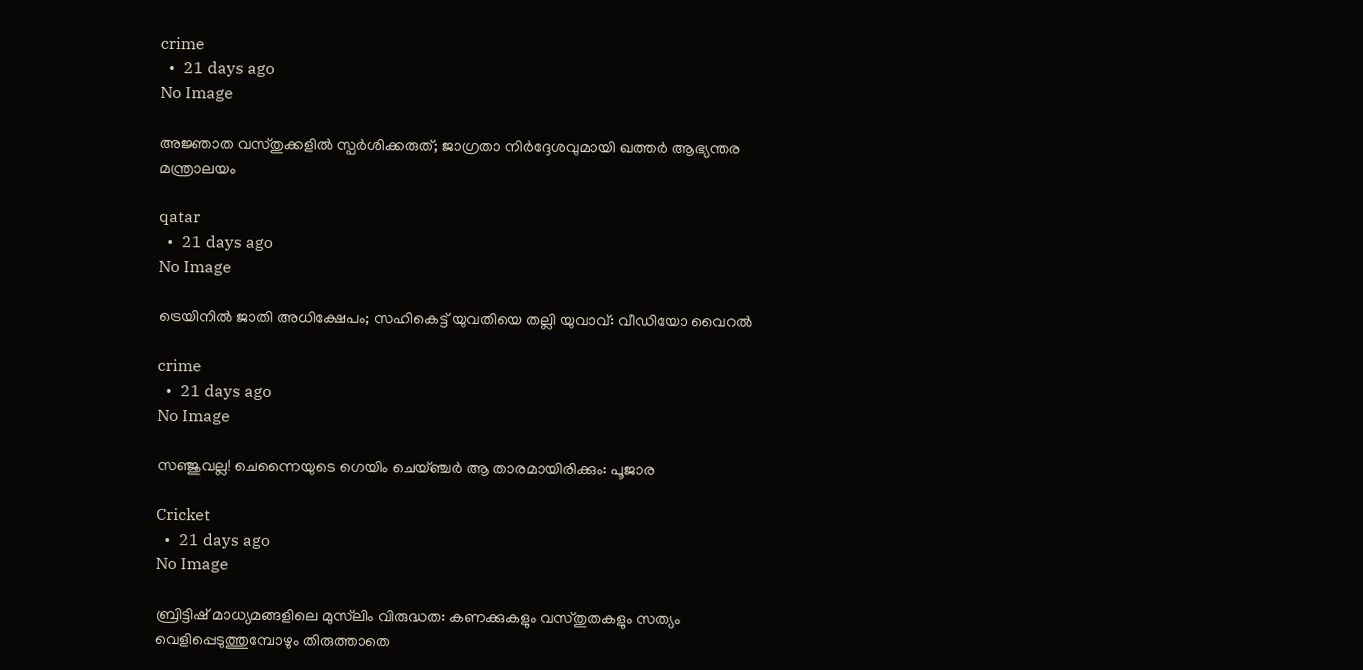crime
  •  21 days ago
No Image

അജ്ഞാത വസ്തുക്കളിൽ സ്പർശിക്കരുത്; ജാഗ്രതാ നിർദ്ദേശവുമായി ഖത്തർ ആഭ്യന്തര മന്ത്രാലയം

qatar
  •  21 days ago
No Image

ട്രെയിനിൽ ജാതി അധിക്ഷേപം; സഹികെട്ട് യുവതിയെ തല്ലി യുവാവ്: വീഡിയോ വൈറൽ

crime
  •  21 days ago
No Image

സഞ്ജുവല്ല! ചെന്നൈയുടെ ഗെയിം ചെയ്ഞ്ചർ ആ താരമായിരിക്കും: പൂജാര

Cricket
  •  21 days ago
No Image

ബ്രിട്ടിഷ് മാധ്യമങ്ങളിലെ മുസ്‌ലിം വിരുദ്ധത: കണക്കുകളും വസ്തുതകളും സത്യം വെളിപ്പെടുത്തുമ്പോഴും തിരുത്താതെ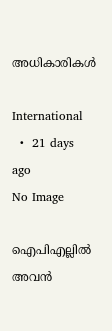അധികാരികൾ

International
  •  21 days ago
No Image

ഐപിഎല്ലിൽ അവൻ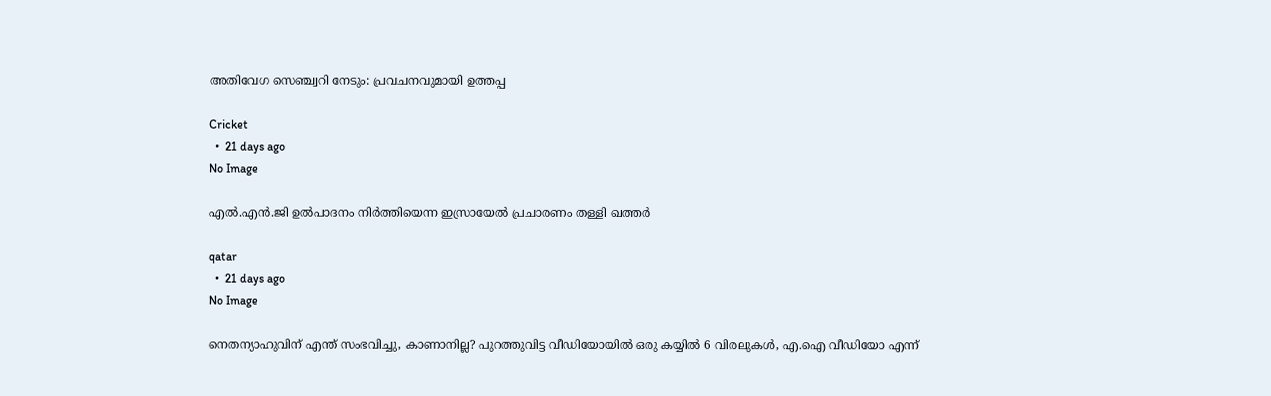അതിവേഗ സെഞ്ച്വറി നേടും: പ്രവചനവുമായി ഉത്തപ്പ

Cricket
  •  21 days ago
No Image

എല്‍.എന്‍.ജി ഉല്‍പാദനം നിര്‍ത്തിയെന്ന ഇസ്രായേല്‍ പ്രചാരണം തള്ളി ഖത്തര്‍

qatar
  •  21 days ago
No Image

നെതന്യാഹുവിന് എന്ത് സംഭവിച്ചു, കാണാനില്ല? പുറത്തുവിട്ട വീഡിയോയിൽ ഒരു കയ്യിൽ 6 വിരലുകൾ, എ.ഐ വീഡിയോ എന്ന്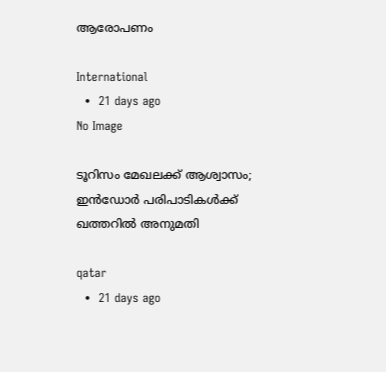ആരോപണം

International
  •  21 days ago
No Image

ടൂറിസം മേഖലക്ക് ആശ്വാസം; ഇന്‍ഡോര്‍ പരിപാടികള്‍ക്ക് ഖത്തറില്‍ അനുമതി

qatar
  •  21 days ago